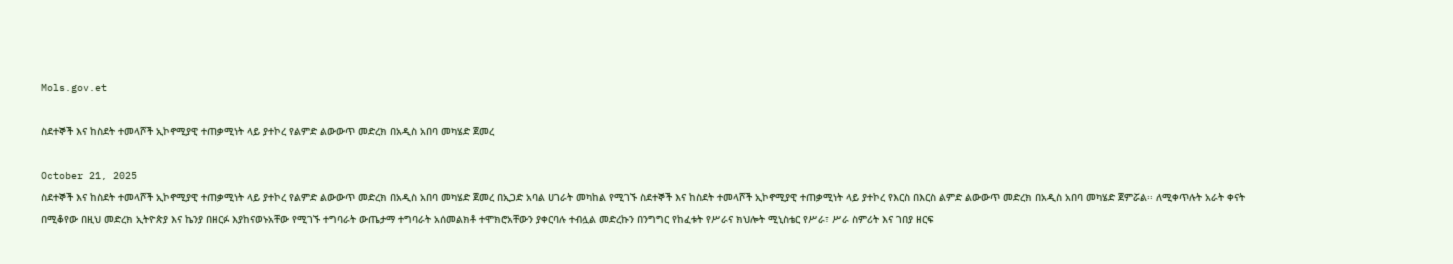Mols.gov.et

ስደተኞች እና ከስደት ተመላሾች ኢኮኖሚያዊ ተጠቃሚነት ላይ ያተኮረ የልምድ ልውውጥ መድረክ በአዲስ አበባ መካሄድ ጀመረ

October 21, 2025
ስደተኞች እና ከስደት ተመላሾች ኢኮኖሚያዊ ተጠቃሚነት ላይ ያተኮረ የልምድ ልውውጥ መድረክ በአዲስ አበባ መካሄድ ጀመረ በኢጋድ አባል ሀገራት መካከል የሚገኙ ስደተኞች እና ከስደት ተመላሾች ኢኮኖሚያዊ ተጠቃሚነት ላይ ያተኮረ የእርስ በእርስ ልምድ ልውውጥ መድረክ በአዲስ አበባ መካሄድ ጀምሯል፡፡ ለሚቀጥሉት አራት ቀናት በሚቆየው በዚህ መድረክ ኢትዮጵያ እና ኬንያ በዘርፉ እያከናወኑአቸው የሚገኙ ተግባራት ውጤታማ ተግባራት አሰመልክቶ ተሞክሮአቸውን ያቀርባሉ ተብሏል መድረኩን በንግግር የከፈቱት የሥራና ክህሎት ሚኒስቴር የሥራ፣ ሥራ ስምሪት እና ገበያ ዘርፍ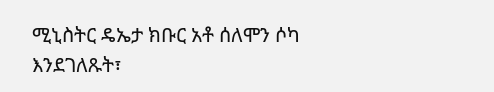ሚኒስትር ዴኤታ ክቡር አቶ ሰለሞን ሶካ እንደገለጹት፣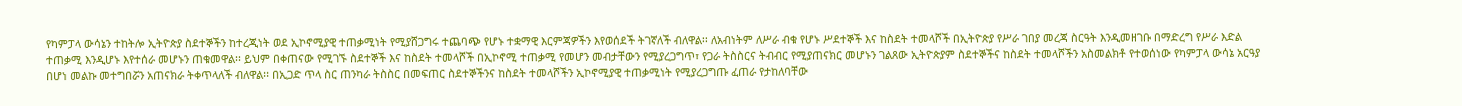የካምፓላ ውሳኔን ተከትሎ ኢትዮጵያ ስደተኞችን ከተረጂነት ወደ ኢኮኖሚያዊ ተጠቃሚነት የሚያሸጋግሩ ተጨባጭ የሆኑ ተቋማዊ እርምጃዎችን እየወሰደች ትገኛለች ብለዋል፡፡ ለአብነትም ለሥራ ብቁ የሆኑ ሥደተኞች እና ከስደት ተመላሾች በኢትዮጵያ የሥራ ገበያ መረጃ ስርዓት እንዲመዘገቡ በማድረግ የሥራ እድል ተጠቃሚ እንዲሆኑ እየተሰራ መሆኑን ጠቁመዋል፡፡ ይህም በቀጠናው የሚገኙ ስደተኞች እና ከስደት ተመላሾች በኢኮኖሚ ተጠቃሚ የመሆን መብታቸውን የሚያረጋግጥ፣ የጋራ ትስስርና ትብብር የሚያጠናክር መሆኑን ገልጸው ኢትዮጵያም ስደተኞችና ከስደት ተመላሾችን አስመልክቶ የተወሰነው የካምፓላ ውሳኔ አርዓያ በሆነ መልኩ መተግበሯን አጠናክራ ትቀጥላለች ብለዋል፡፡ በኢጋድ ጥላ ስር ጠንካራ ትስስር በመፍጠር ስደተኞችንና ከስደት ተመላሾችን ኢኮኖሚያዊ ተጠቃሚነት የሚያረጋግጡ ፈጠራ የታከለባቸው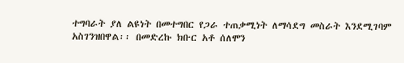ተግባራት ያለ ልዩነት በመተግበር የጋራ ተጠቃሚነት ለማሳደግ መስራት እንደሚገባም አስገንዝበዋል፡፡ በመድረኩ ክቡር አቶ ሰለሞን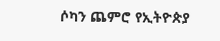ሶካን ጨምሮ የኢትዮጵያ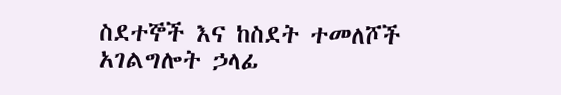ስደተኞች እና ከስደት ተመለሾች አገልግሎት ኃላፊ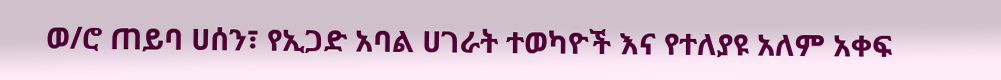ወ/ሮ ጠይባ ሀሰን፣ የኢጋድ አባል ሀገራት ተወካዮች እና የተለያዩ አለም አቀፍ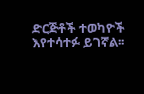ድርጅቶች ተወካዮች እየተሳተፉ ይገኛል፡፡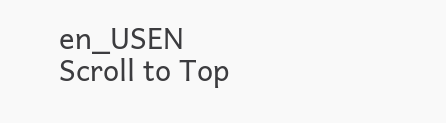en_USEN
Scroll to Top